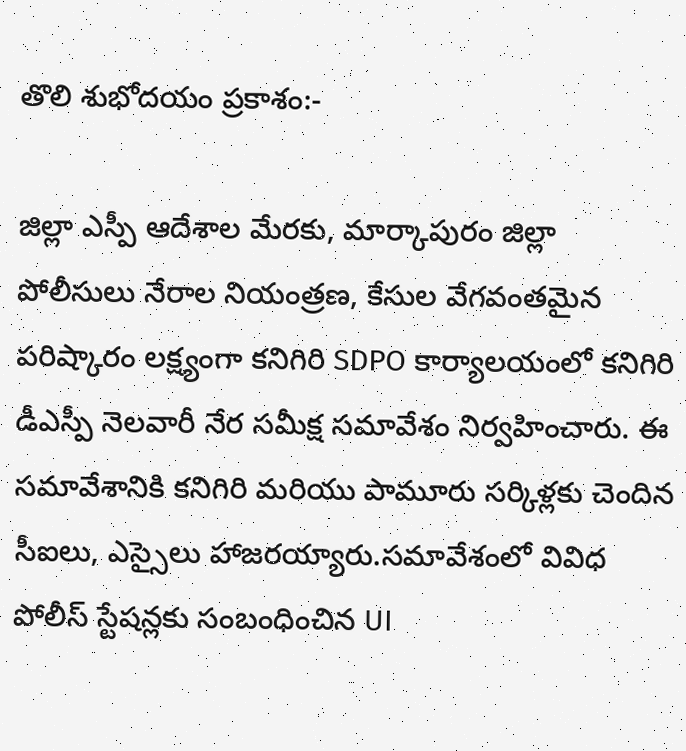తొలి శుభోదయం ప్రకాశం:-

జిల్లా ఎస్పీ ఆదేశాల మేరకు, మార్కాపురం జిల్లా పోలీసులు నేరాల నియంత్రణ, కేసుల వేగవంతమైన పరిష్కారం లక్ష్యంగా కనిగిరి SDPO కార్యాలయంలో కనిగిరి డీఎస్పీ నెలవారీ నేర సమీక్ష సమావేశం నిర్వహించారు. ఈ సమావేశానికి కనిగిరి మరియు పామూరు సర్కిళ్లకు చెందిన సీఐలు, ఎస్సైలు హాజరయ్యారు.సమావేశంలో వివిధ పోలీస్ స్టేషన్లకు సంబంధించిన UI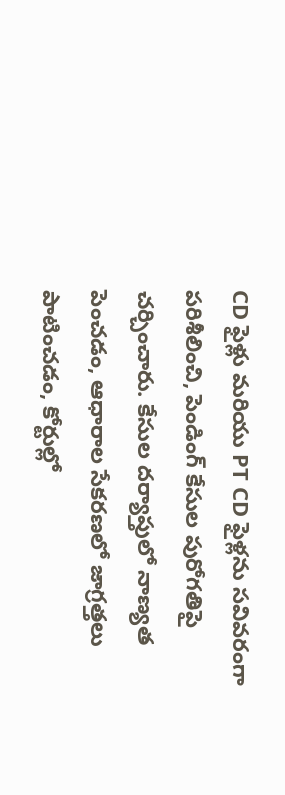CD ఫైళ్లు మరియు PT CD ఫైళ్లను సవివరంగా పరిశీలించి, పెండింగ్ కేసుల పురోగతిపై చర్చించారు. కేసుల దర్యాప్తులో నాణ్యత పెంచడం, ఆధారాల సేకరణలో జాగ్రత్తలు పాటించడం, కోర్టుల్లో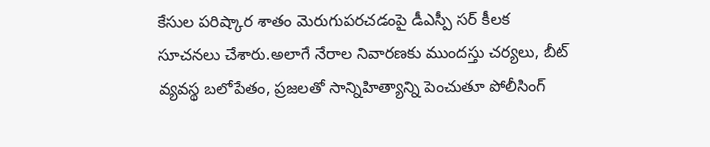కేసుల పరిష్కార శాతం మెరుగుపరచడంపై డీఎస్పీ సర్ కీలక సూచనలు చేశారు.అలాగే నేరాల నివారణకు ముందస్తు చర్యలు, బీట్ వ్యవస్థ బలోపేతం, ప్రజలతో సాన్నిహిత్యాన్ని పెంచుతూ పోలీసింగ్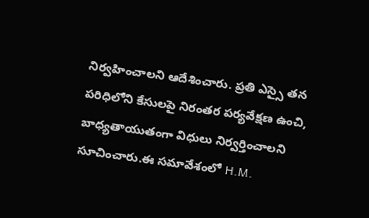నిర్వహించాలని ఆదేశించారు. ప్రతి ఎస్సై తన పరిధిలోని కేసులపై నిరంతర పర్యవేక్షణ ఉంచి, బాధ్యతాయుతంగా విధులు నిర్వర్తించాలని సూచించారు.ఈ సమావేశంలో H.M.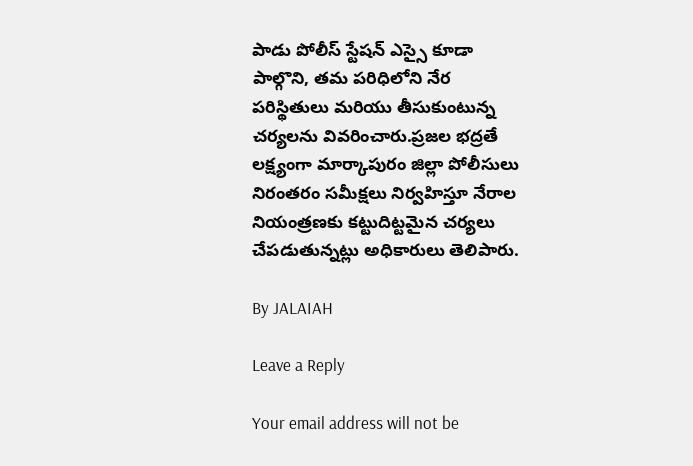పాడు పోలీస్ స్టేషన్ ఎస్సై కూడా పాల్గొని, తమ పరిధిలోని నేర పరిస్థితులు మరియు తీసుకుంటున్న చర్యలను వివరించారు.ప్రజల భద్రతే లక్ష్యంగా మార్కాపురం జిల్లా పోలీసులు నిరంతరం సమీక్షలు నిర్వహిస్తూ నేరాల నియంత్రణకు కట్టుదిట్టమైన చర్యలు చేపడుతున్నట్లు అధికారులు తెలిపారు.

By JALAIAH

Leave a Reply

Your email address will not be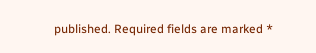published. Required fields are marked *